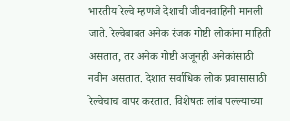भारतीय रेल्वे म्हणजे देशाची जीवनवाहिनी मानली जाते. रेल्वेबाबत अनेक रंजक गोष्टी लोकांना माहिती असतात, तर अनेक गोष्टी अजूनही अनेकांसाठी नवीन असतात. देशात सर्वाधिक लोक प्रवासासाठी रेल्वेचाच वापर करतात. विशेषतः लांब पल्ल्याच्या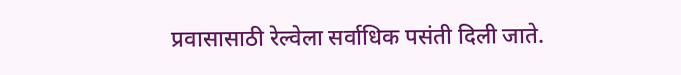प्रवासासाठी रेल्वेला सर्वाधिक पसंती दिली जाते.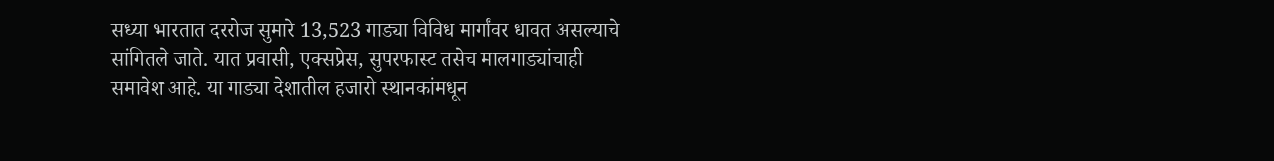सध्या भारतात दररोज सुमारे 13,523 गाड्या विविध मार्गांवर धावत असल्याचे सांगितले जाते. यात प्रवासी, एक्सप्रेस, सुपरफास्ट तसेच मालगाड्यांचाही समावेश आहे. या गाड्या देशातील हजारो स्थानकांमधून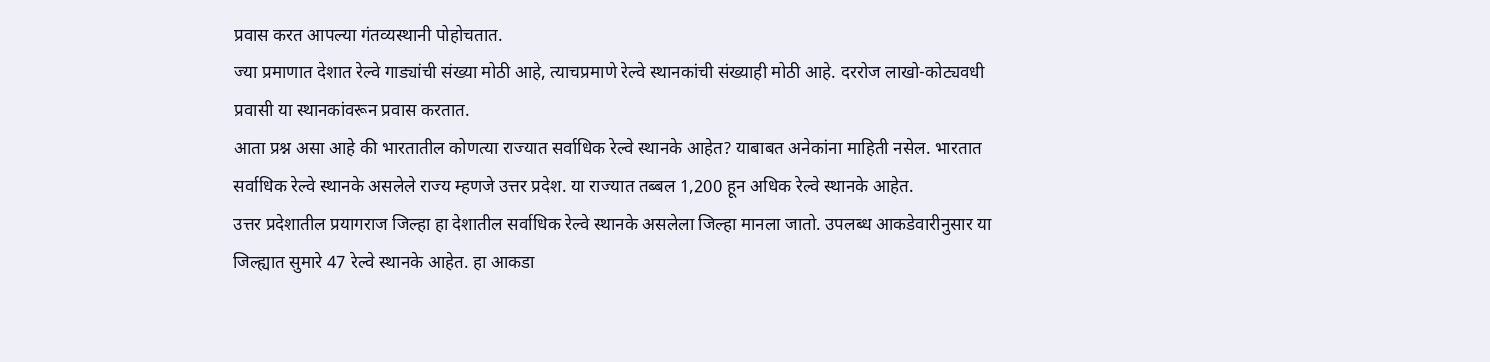प्रवास करत आपल्या गंतव्यस्थानी पोहोचतात.
ज्या प्रमाणात देशात रेल्वे गाड्यांची संख्या मोठी आहे, त्याचप्रमाणे रेल्वे स्थानकांची संख्याही मोठी आहे. दररोज लाखो-कोट्यवधी प्रवासी या स्थानकांवरून प्रवास करतात.
आता प्रश्न असा आहे की भारतातील कोणत्या राज्यात सर्वाधिक रेल्वे स्थानके आहेत? याबाबत अनेकांना माहिती नसेल. भारतात सर्वाधिक रेल्वे स्थानके असलेले राज्य म्हणजे उत्तर प्रदेश. या राज्यात तब्बल 1,200 हून अधिक रेल्वे स्थानके आहेत.
उत्तर प्रदेशातील प्रयागराज जिल्हा हा देशातील सर्वाधिक रेल्वे स्थानके असलेला जिल्हा मानला जातो. उपलब्ध आकडेवारीनुसार या जिल्ह्यात सुमारे 47 रेल्वे स्थानके आहेत. हा आकडा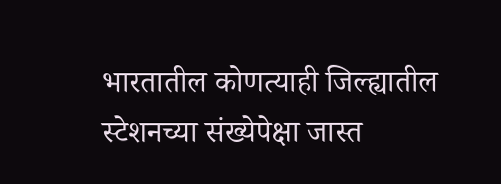भारतातील कोणत्याही जिल्ह्यातील स्टेशनच्या संख्येपेक्षा जास्त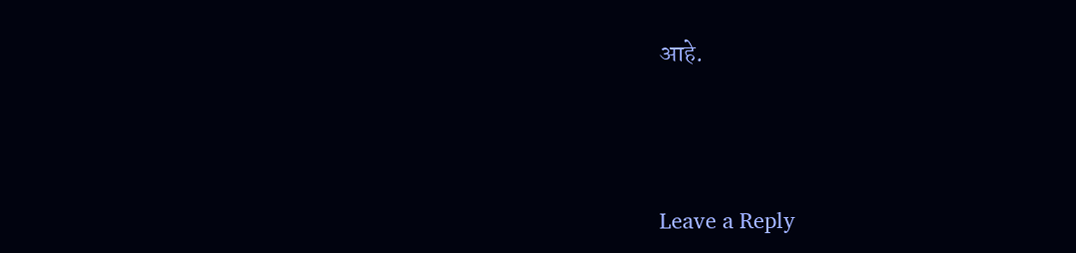आहे.




Leave a Reply